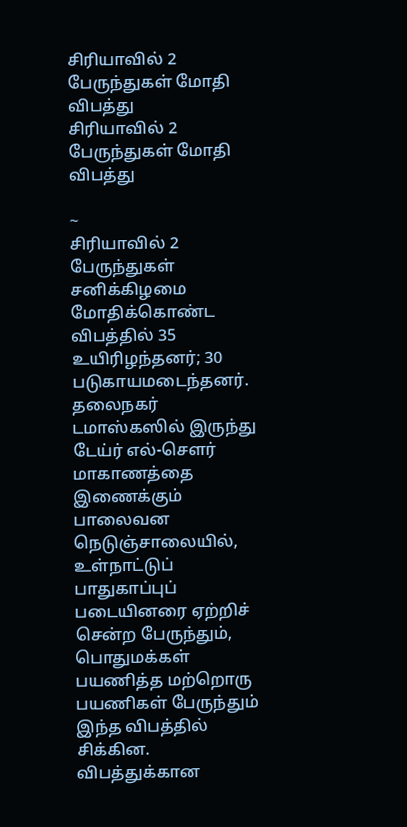சிரியாவில் 2 பேருந்துகள் மோதி விபத்து
சிரியாவில் 2 பேருந்துகள் மோதி விபத்து

~
சிரியாவில் 2 பேருந்துகள் சனிக்கிழமை மோதிக்கொண்ட விபத்தில் 35 உயிரிழந்தனர்; 30 படுகாயமடைந்தனர்.
தலைநகர் டமாஸ்கஸில் இருந்து டேய்ர் எல்-சௌர் மாகாணத்தை இணைக்கும் பாலைவன நெடுஞ்சாலையில், உள்நாட்டுப் பாதுகாப்புப் படையினரை ஏற்றிச் சென்ற பேருந்தும், பொதுமக்கள் பயணித்த மற்றொரு பயணிகள் பேருந்தும் இந்த விபத்தில் சிக்கின.
விபத்துக்கான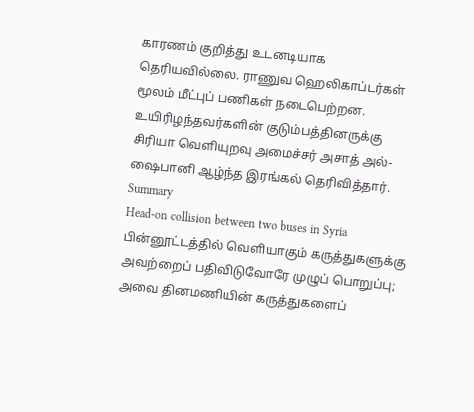காரணம் குறித்து உடனடியாக தெரியவில்லை. ராணுவ ஹெலிகாப்டர்கள் மூலம் மீட்புப் பணிகள் நடைபெற்றன. உயிரிழந்தவர்களின் குடும்பத்தினருக்கு சிரியா வெளியுறவு அமைச்சர் அசாத் அல்-ஷைபானி ஆழ்ந்த இரங்கல் தெரிவித்தார்.
Summary
Head-on collision between two buses in Syria
பின்னூட்டத்தில் வெளியாகும் கருத்துகளுக்கு அவற்றைப் பதிவிடுவோரே முழுப் பொறுப்பு; அவை தினமணியின் கருத்துகளைப்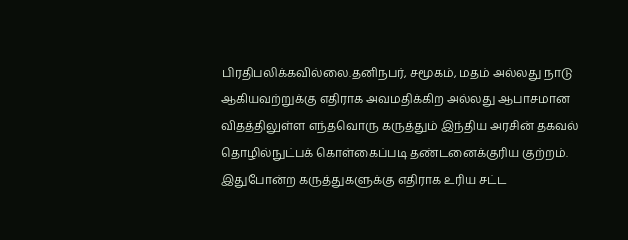பிரதிபலிக்கவில்லை.தனிநபர், சமூகம், மதம் அல்லது நாடு ஆகியவற்றுக்கு எதிராக அவமதிக்கிற அல்லது ஆபாசமான விதத்திலுள்ள எந்தவொரு கருத்தும் இந்திய அரசின் தகவல் தொழில்நுட்பக் கொள்கைப்படி தண்டனைக்குரிய குற்றம். இதுபோன்ற கருத்துகளுக்கு எதிராக உரிய சட்ட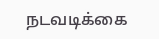நடவடிக்கை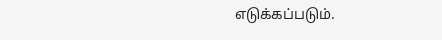எடுக்கப்படும்.